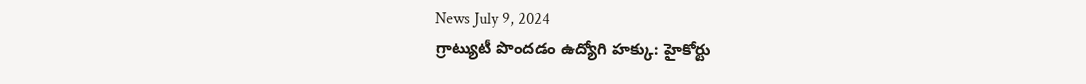News July 9, 2024
గ్రాట్యుటీ పొందడం ఉద్యోగి హక్కు: హైకోర్టు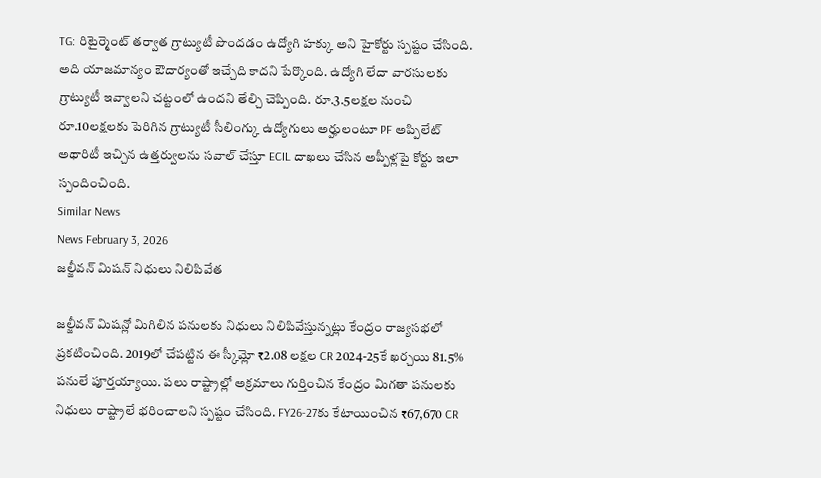TG: రిటైర్మెంట్ తర్వాత గ్రాట్యుటీ పొందడం ఉద్యోగి హక్కు అని హైకోర్టు స్పష్టం చేసింది. అది యాజమాన్యం ఔదార్యంతో ఇచ్చేది కాదని పేర్కొంది. ఉద్యోగి లేదా వారసులకు గ్రాట్యుటీ ఇవ్వాలని చట్టంలో ఉందని తేల్చి చెప్పింది. రూ.3.5లక్షల నుంచి రూ.10లక్షలకు పెరిగిన గ్రాట్యుటీ సీలింగ్కు ఉద్యోగులు అర్హులంటూ PF అప్పిలేట్ అథారిటీ ఇచ్చిన ఉత్తర్వులను సవాల్ చేస్తూ ECIL దాఖలు చేసిన అప్పీళ్లపై కోర్టు ఇలా స్పందించింది.
Similar News
News February 3, 2026
జల్జీవన్ మిషన్ నిధులు నిలిపివేత

జల్జీవన్ మిషన్లో మిగిలిన పనులకు నిధులు నిలిపివేస్తున్నట్లు కేంద్రం రాజ్యసభలో ప్రకటించింది. 2019లో చేపట్టిన ఈ స్కీమ్లో ₹2.08 లక్షల CR 2024-25కే ఖర్చయి 81.5% పనులే పూర్తయ్యాయి. పలు రాష్ట్రాల్లో అక్రమాలు గుర్తించిన కేంద్రం మిగతా పనులకు నిధులు రాష్ట్రాలే భరించాలని స్పష్టం చేసింది. FY26-27కు కేటాయించిన ₹67,670 CR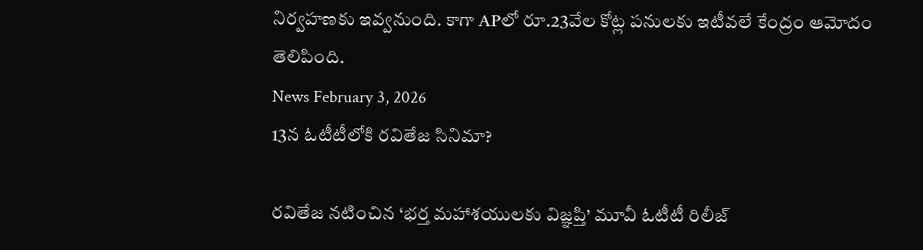నిర్వహణకు ఇవ్వనుంది. కాగా APలో రూ.23వేల కోట్ల పనులకు ఇటీవలే కేంద్రం ఆమోదం తెలిపింది.
News February 3, 2026
13న ఓటీటీలోకి రవితేజ సినిమా?

రవితేజ నటించిన ‘భర్త మహాశయులకు విజ్ఞప్తి’ మూవీ ఓటీటీ రిలీజ్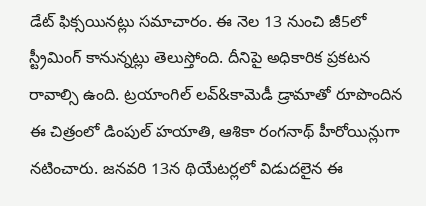డేట్ ఫిక్సయినట్లు సమాచారం. ఈ నెల 13 నుంచి జీ5లో స్ట్రీమింగ్ కానున్నట్లు తెలుస్తోంది. దీనిపై అధికారిక ప్రకటన రావాల్సి ఉంది. ట్రయాంగిల్ లవ్&కామెడీ డ్రామాతో రూపొందిన ఈ చిత్రంలో డింపుల్ హయాతి, ఆశికా రంగనాథ్ హీరోయిన్లుగా నటించారు. జనవరి 13న థియేటర్లలో విడుదలైన ఈ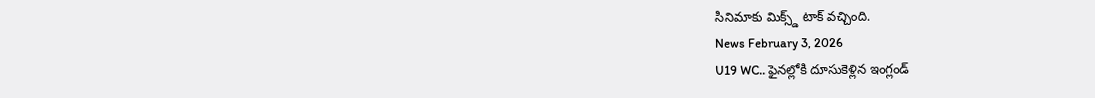సినిమాకు మిక్స్డ్ టాక్ వచ్చింది.
News February 3, 2026
U19 WC.. ఫైనల్లోకి దూసుకెళ్లిన ఇంగ్లండ్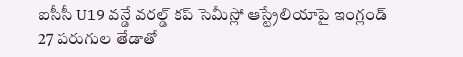ఐసీసీ U19 వన్డే వరల్డ్ కప్ సెమీస్లో ఆస్ట్రేలియాపై ఇంగ్లండ్ 27 పరుగుల తేడాతో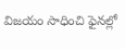విజయం సాధించి ఫైనల్లో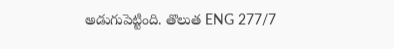అడుగుపెట్టింది. తొలుత ENG 277/7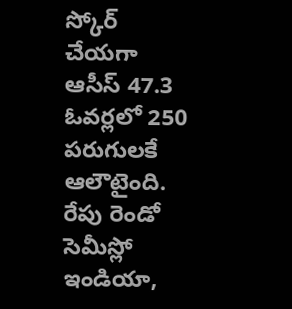స్కోర్ చేయగా ఆసీస్ 47.3 ఓవర్లలో 250 పరుగులకే ఆలౌటైంది. రేపు రెండో సెమీస్లో ఇండియా,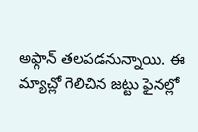అఫ్గాన్ తలపడనున్నాయి. ఈ మ్యాచ్లో గెలిచిన జట్టు ఫైనల్లో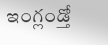ఇంగ్లండ్తో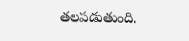తలపడుతుంది.